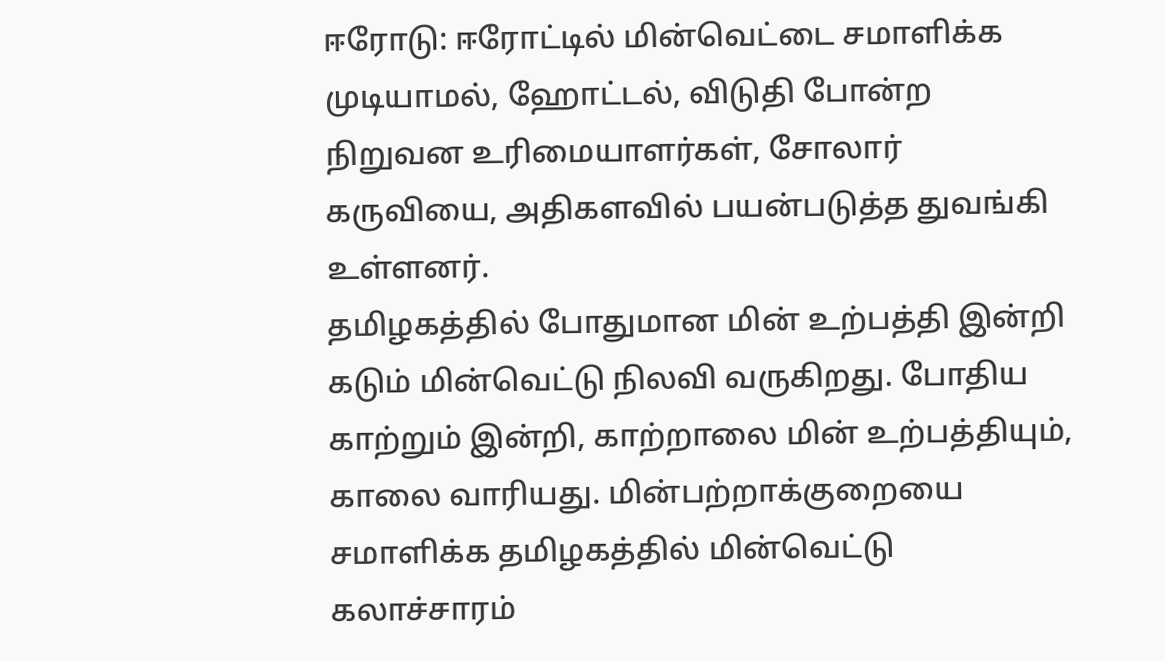ஈரோடு: ஈரோட்டில் மின்வெட்டை சமாளிக்க முடியாமல், ஹோட்டல், விடுதி போன்ற நிறுவன உரிமையாளர்கள், சோலார் கருவியை, அதிகளவில் பயன்படுத்த துவங்கி உள்ளனர்.
தமிழகத்தில் போதுமான மின் உற்பத்தி இன்றி கடும் மின்வெட்டு நிலவி வருகிறது. போதிய காற்றும் இன்றி, காற்றாலை மின் உற்பத்தியும், காலை வாரியது. மின்பற்றாக்குறையை சமாளிக்க தமிழகத்தில் மின்வெட்டு கலாச்சாரம்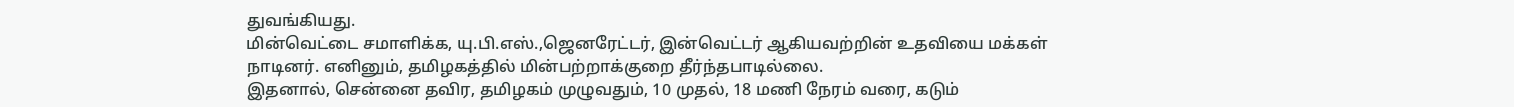துவங்கியது.
மின்வெட்டை சமாளிக்க, யு.பி.எஸ்.,ஜெனரேட்டர், இன்வெட்டர் ஆகியவற்றின் உதவியை மக்கள் நாடினர். எனினும், தமிழகத்தில் மின்பற்றாக்குறை தீர்ந்தபாடில்லை.
இதனால், சென்னை தவிர, தமிழகம் முழுவதும், 10 முதல், 18 மணி நேரம் வரை, கடும்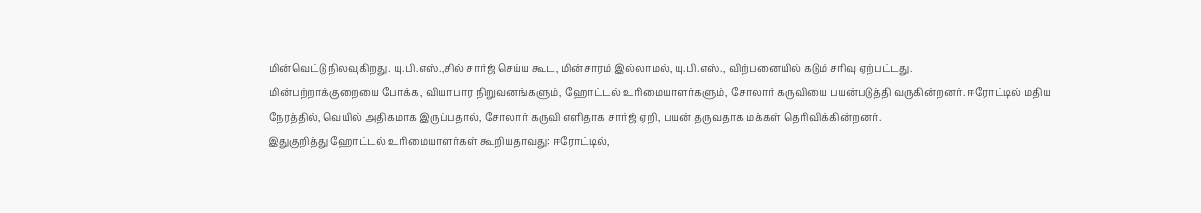மின்வெட்டு நிலவுகிறது. யு.பி.எஸ்.,சில் சார்ஜ் செய்ய கூட, மின்சாரம் இல்லாமல், யு.பி.எஸ்., விற்பனையில் கடும் சரிவு ஏற்பட்டது.
மின்பற்றாக்குறையை போக்க, வியாபார நிறுவனங்களும், ஹோட்டல் உரிமையாளர்களும், சோலார் கருவியை பயன்படுத்தி வருகின்றனர். ஈரோட்டில் மதிய நேரத்தில், வெயில் அதிகமாக இருப்பதால், சோலார் கருவி எளிதாக சார்ஜ் ஏறி, பயன் தருவதாக மக்கள் தெரிவிக்கின்றனர்.
இதுகுறித்து ஹோட்டல் உரிமையாளர்கள் கூறியதாவது: ஈரோட்டில்,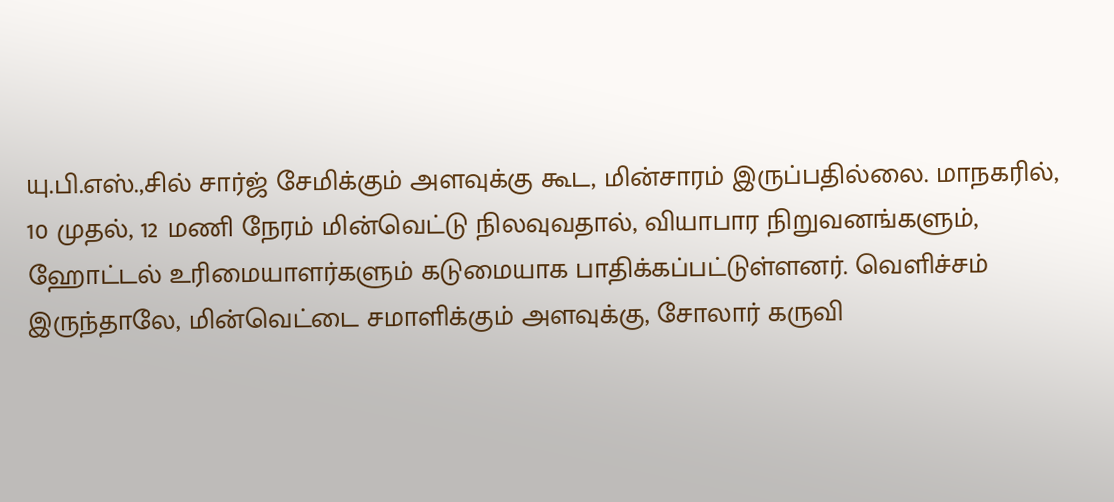யு.பி.எஸ்.,சில் சார்ஜ் சேமிக்கும் அளவுக்கு கூட, மின்சாரம் இருப்பதில்லை. மாநகரில், 10 முதல், 12 மணி நேரம் மின்வெட்டு நிலவுவதால், வியாபார நிறுவனங்களும், ஹோட்டல் உரிமையாளர்களும் கடுமையாக பாதிக்கப்பட்டுள்ளனர். வெளிச்சம் இருந்தாலே, மின்வெட்டை சமாளிக்கும் அளவுக்கு, சோலார் கருவி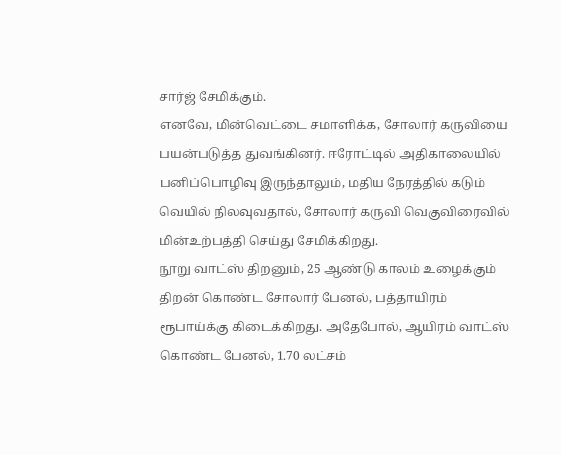சார்ஜ் சேமிக்கும்.
எனவே, மின்வெட்டை சமாளிக்க, சோலார் கருவியை பயன்படுத்த துவங்கினர். ஈரோட்டில் அதிகாலையில் பனிப்பொழிவு இருந்தாலும், மதிய நேரத்தில் கடும் வெயில் நிலவுவதால், சோலார் கருவி வெகுவிரைவில் மின்உற்பத்தி செய்து சேமிக்கிறது.
நூறு வாட்ஸ் திறனும், 25 ஆண்டு காலம் உழைக்கும் திறன் கொண்ட சோலார் பேனல், பத்தாயிரம் ரூபாய்க்கு கிடைக்கிறது. அதேபோல், ஆயிரம் வாட்ஸ் கொண்ட பேனல், 1.70 லட்சம்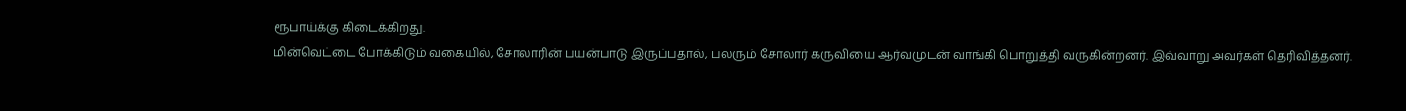ரூபாய்க்கு கிடைக்கிறது.
மின்வெட்டை போக்கிடும் வகையில், சோலாரின் பயன்பாடு இருப்பதால், பலரும் சோலார் கருவியை ஆர்வமுடன் வாங்கி பொறுத்தி வருகின்றனர். இவ்வாறு அவர்கள் தெரிவித்தனர்.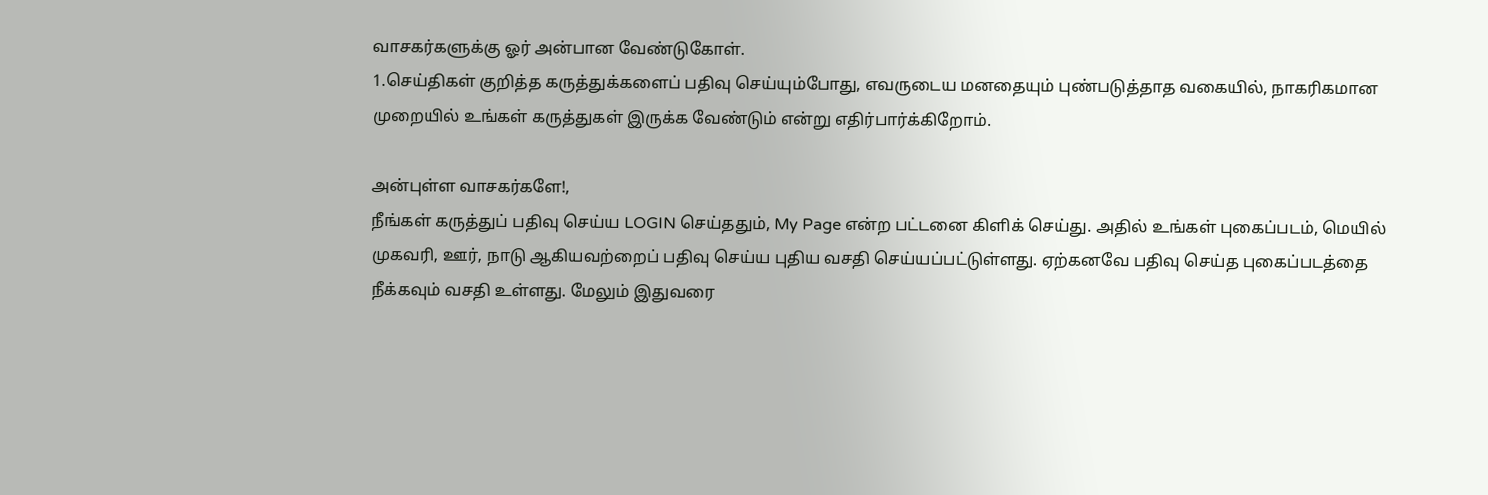வாசகர்களுக்கு ஓர் அன்பான வேண்டுகோள்.
1.செய்திகள் குறித்த கருத்துக்களைப் பதிவு செய்யும்போது, எவருடைய மனதையும் புண்படுத்தாத வகையில், நாகரிகமான முறையில் உங்கள் கருத்துகள் இருக்க வேண்டும் என்று எதிர்பார்க்கிறோம்.

அன்புள்ள வாசகர்களே!,
நீங்கள் கருத்துப் பதிவு செய்ய LOGIN செய்ததும், My Page என்ற பட்டனை கிளிக் செய்து. அதில் உங்கள் புகைப்படம், மெயில் முகவரி, ஊர், நாடு ஆகியவற்றைப் பதிவு செய்ய புதிய வசதி செய்யப்பட்டுள்ளது. ஏற்கனவே பதிவு செய்த புகைப்படத்தை நீக்கவும் வசதி உள்ளது. மேலும் இதுவரை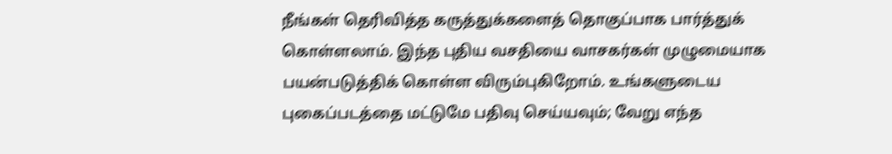நீங்கள் தெரிவித்த கருத்துக்களைத் தொகுப்பாக பார்த்துக் கொள்ளலாம். இந்த புதிய வசதியை வாசகர்கள் முழுமையாக பயன்படுத்திக் கொள்ள விரும்புகிறோம். உங்களுடைய புகைப்படத்தை மட்டுமே பதிவு செய்யவும்; வேறு எந்த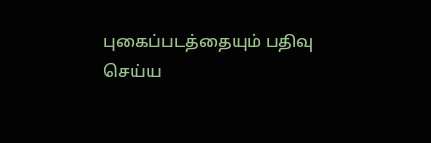புகைப்படத்தையும் பதிவு செய்ய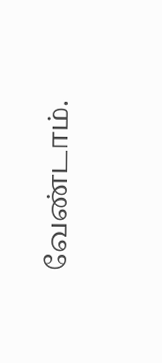வேண்டாம்.